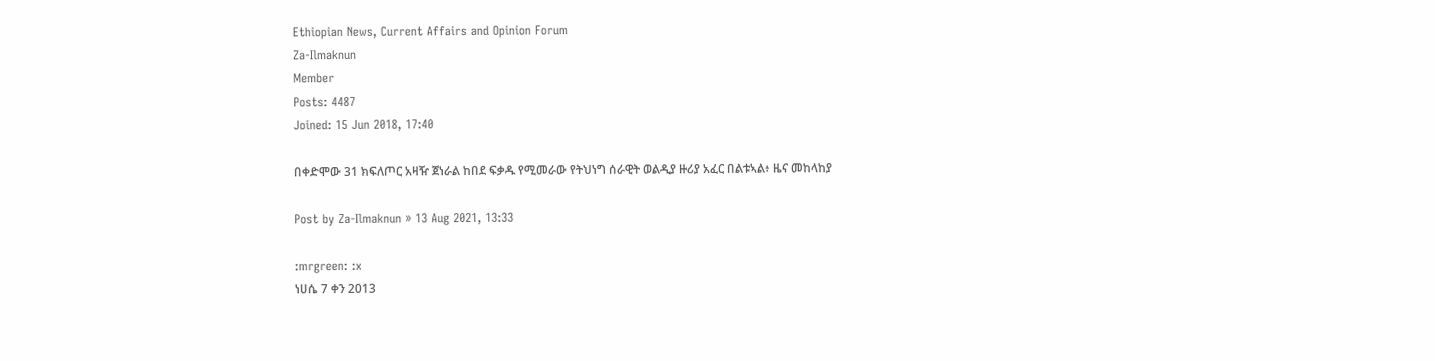Ethiopian News, Current Affairs and Opinion Forum
Za-Ilmaknun
Member
Posts: 4487
Joined: 15 Jun 2018, 17:40

በቀድሞው 31 ክፍለጦር አዛዥ ጀነራል ከበደ ፍቃዱ የሚመራው የትህነግ ሰራዊት ወልዲያ ዙሪያ አፈር በልቱኣል፥ ዜና መከላከያ

Post by Za-Ilmaknun » 13 Aug 2021, 13:33

:mrgreen: :x
ነሀሴ 7 ቀን 2013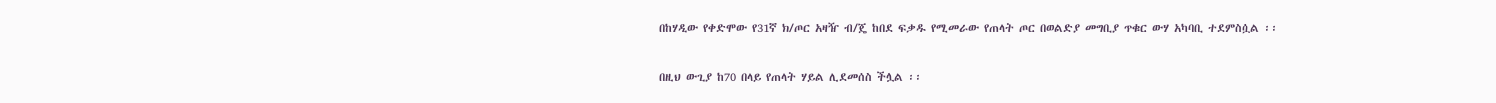በከሃዲው የቀድሞው የ31ኛ ክ/ጦር አዛዥ ብ/ጄ ከበደ ፍቃዱ የሚመራው የጠላት ጦር በወልድያ መግቢያ ጥቁር ውሃ አካባቢ ተደምስሷል ፡፡

በዚህ ውጊያ ከ70 በላይ የጠላት ሃይል ሊደመሰስ ችሏል ፡፡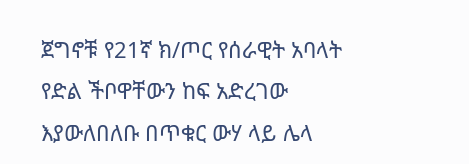ጀግኖቹ የ21ኛ ክ/ጦር የሰራዊት አባላት የድል ችቦዋቸውን ከፍ አድረገው እያውለበለቡ በጥቁር ውሃ ላይ ሌላ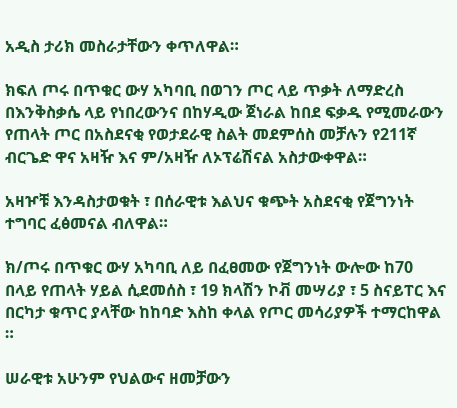አዲስ ታሪክ መስራታቸውን ቀጥለዋል።

ክፍለ ጦሩ በጥቁር ውሃ አካባቢ በወገን ጦር ላይ ጥቃት ለማድረስ በእንቅስቃሴ ላይ የነበረውንና በከሃዲው ጀነራል ከበደ ፍቃዱ የሚመራውን የጠላት ጦር በአስደናቂ የወታደራዊ ስልት መደምሰስ መቻሉን የ211ኛ ብርጌድ ዋና አዛዥ እና ም/አዛዥ ለኦፕሬሽናል አስታውቀዋል።

አዛዦቹ እንዳስታወቁት ፣ በሰራዊቱ እልህና ቁጭት አስደናቂ የጀግንነት ተግባር ፈፅመናል ብለዋል።

ክ/ጦሩ በጥቁር ውሃ አካባቢ ለይ በፈፀመው የጀግንነት ውሎው ከ70 በላይ የጠላት ሃይል ሲደመሰስ ፣ 19 ክላሽን ኮቭ መሣሪያ ፣ 5 ስናይፐር እና በርካታ ቁጥር ያላቸው ከከባድ እስከ ቀላል የጦር መሳሪያዎች ተማርከዋል ።

ሠራዊቱ አሁንም የህልውና ዘመቻውን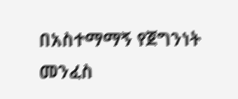በአስተማማኝ የጀግንነት መንፈስ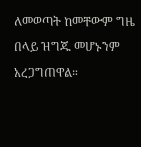ለመወጣት ከመቸውም ግዜ በላይ ዝግጁ መሆኑንም አረጋግጠዋል።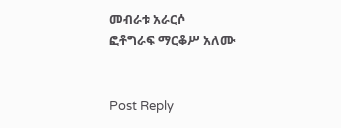መብራቱ አራርሶ
ፎቶግራፍ ማርቆሥ አለሙ


Post Reply